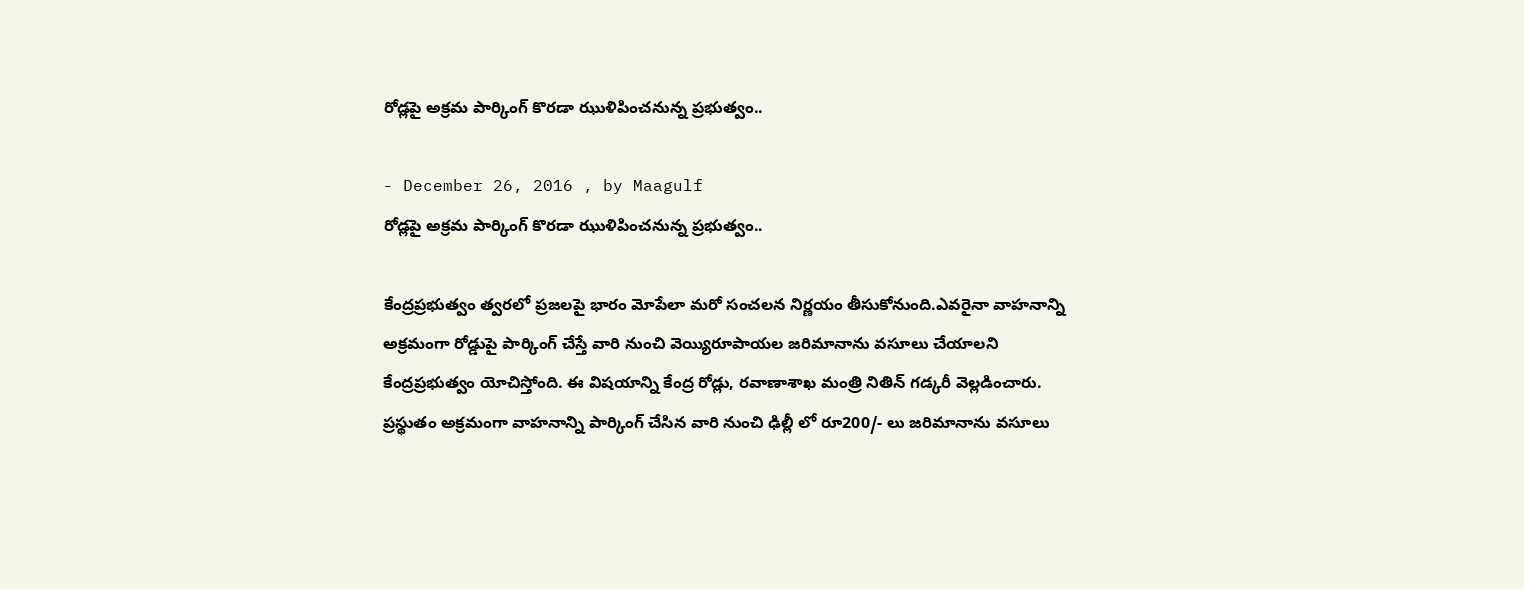రోడ్లపై అక్రమ పార్కింగ్ కొరడా ఝుళిపించనున్న ప్రభుత్వం..

- December 26, 2016 , by Maagulf
రోడ్లపై అక్రమ పార్కింగ్ కొరడా ఝుళిపించనున్న ప్రభుత్వం..

కేంద్రప్రభుత్వం త్వరలో ప్రజలపై భారం మోపేలా మరో సంచలన నిర్ణయం తీసుకోనుంది.ఎవరైనా వాహనాన్ని అక్రమంగా రోడ్డుపై పార్కింగ్ చేస్తే వారి నుంచి వెయ్యిరూపాయల జరిమానాను వసూలు చేయాలని కేంద్రప్రభుత్వం యోచిస్తోంది. ఈ విషయాన్ని కేంద్ర రోడ్లు, రవాణాశాఖ మంత్రి నితిన్ గడ్కరీ వెల్లడించారు. ప్రస్థుతం అక్రమంగా వాహనాన్ని పార్కింగ్ చేసిన వారి నుంచి ఢిల్లీ లో రూ200/- లు జరిమానాను వసూలు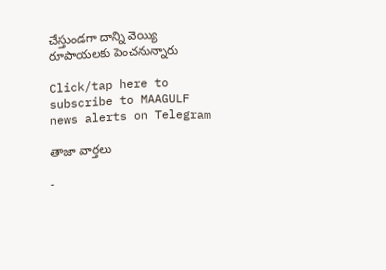చేస్తుండగా దాన్ని వెయ్యి రూపాయలకు పెంచనున్నారు

Click/tap here to subscribe to MAAGULF news alerts on Telegram

తాజా వార్తలు

-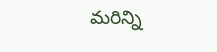మరిన్ని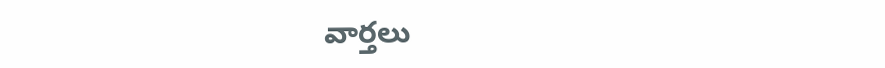వార్తలు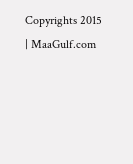Copyrights 2015 | MaaGulf.com